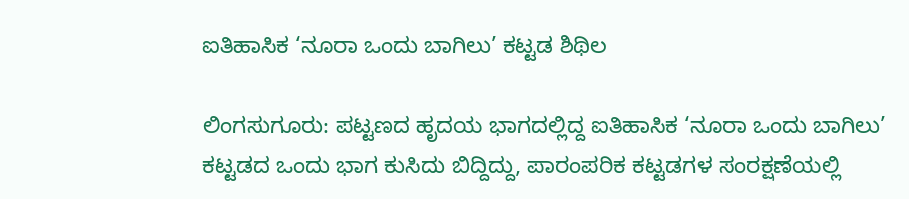ಐತಿಹಾಸಿಕ ‘ನೂರಾ ಒಂದು ಬಾಗಿಲು’ ಕಟ್ಟಡ ಶಿಥಿಲ

ಲಿಂಗಸುಗೂರು: ಪಟ್ಟಣದ ಹೃದಯ ಭಾಗದಲ್ಲಿದ್ದ ಐತಿಹಾಸಿಕ ‘ನೂರಾ ಒಂದು ಬಾಗಿಲು’ ಕಟ್ಟಡದ ಒಂದು ಭಾಗ ಕುಸಿದು ಬಿದ್ದಿದ್ದು, ಪಾರಂಪರಿಕ ಕಟ್ಟಡಗಳ ಸಂರಕ್ಷಣೆಯಲ್ಲಿ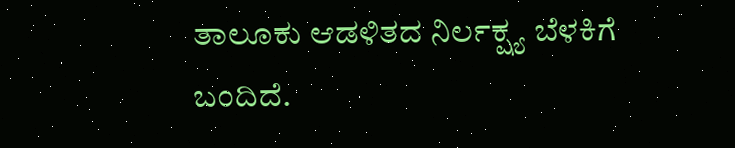ತಾಲೂಕು ಆಡಳಿತದ ನಿರ್ಲಕ್ಷ್ಯ ಬೆಳಕಿಗೆ ಬಂದಿದೆ.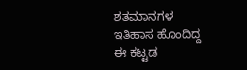ಶತಮಾನಗಳ ಇತಿಹಾಸ ಹೊಂದಿದ್ದ ಈ ಕಟ್ಟಡ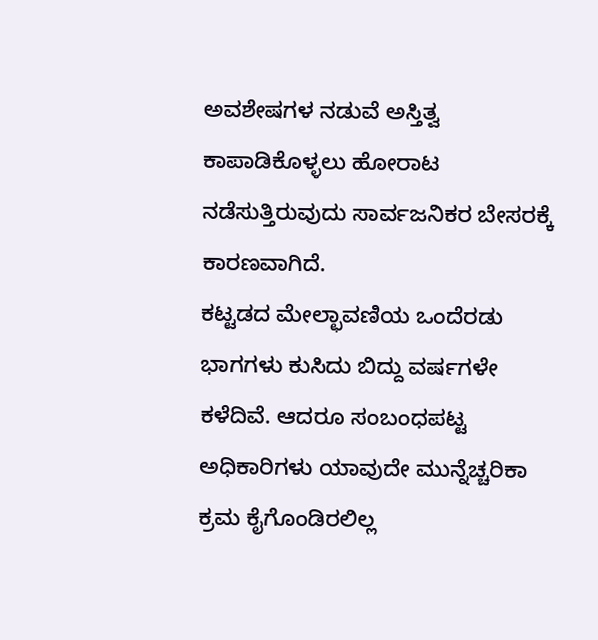ಅವಶೇಷಗಳ ನಡುವೆ ಅಸ್ತಿತ್ವ ಕಾಪಾಡಿಕೊಳ್ಳಲು ಹೋರಾಟ ನಡೆಸುತ್ತಿರುವುದು ಸಾರ್ವಜನಿಕರ ಬೇಸರಕ್ಕೆ ಕಾರಣವಾಗಿದೆ.
ಕಟ್ಟಡದ ಮೇಲ್ಛಾವಣಿಯ ಒಂದೆರಡು ಭಾಗಗಳು ಕುಸಿದು ಬಿದ್ದು ವರ್ಷಗಳೇ ಕಳೆದಿವೆ. ಆದರೂ ಸಂಬಂಧಪಟ್ಟ ಅಧಿಕಾರಿಗಳು ಯಾವುದೇ ಮುನ್ನೆಚ್ಚರಿಕಾ ಕ್ರಮ ಕೈಗೊಂಡಿರಲಿಲ್ಲ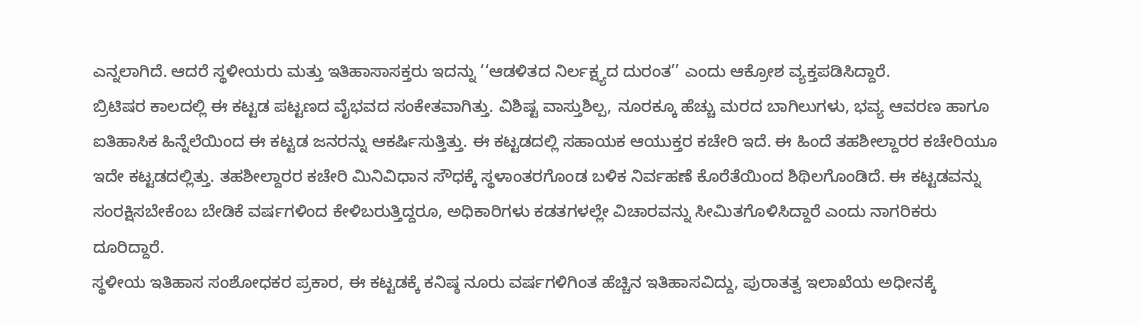ಎನ್ನಲಾಗಿದೆ. ಆದರೆ ಸ್ಥಳೀಯರು ಮತ್ತು ಇತಿಹಾಸಾಸಕ್ತರು ಇದನ್ನು ‘‘ಆಡಳಿತದ ನಿರ್ಲಕ್ಷ್ಯದ ದುರಂತ’’ ಎಂದು ಆಕ್ರೋಶ ವ್ಯಕ್ತಪಡಿಸಿದ್ದಾರೆ.
ಬ್ರಿಟಿಷರ ಕಾಲದಲ್ಲಿ ಈ ಕಟ್ಟಡ ಪಟ್ಟಣದ ವೈಭವದ ಸಂಕೇತವಾಗಿತ್ತು. ವಿಶಿಷ್ಟ ವಾಸ್ತುಶಿಲ್ಪ, ನೂರಕ್ಕೂ ಹೆಚ್ಚು ಮರದ ಬಾಗಿಲುಗಳು, ಭವ್ಯ ಆವರಣ ಹಾಗೂ ಐತಿಹಾಸಿಕ ಹಿನ್ನೆಲೆಯಿಂದ ಈ ಕಟ್ಟಡ ಜನರನ್ನು ಆಕರ್ಷಿಸುತ್ತಿತ್ತು. ಈ ಕಟ್ಟಡದಲ್ಲಿ ಸಹಾಯಕ ಆಯುಕ್ತರ ಕಚೇರಿ ಇದೆ. ಈ ಹಿಂದೆ ತಹಶೀಲ್ದಾರರ ಕಚೇರಿಯೂ ಇದೇ ಕಟ್ಟಡದಲ್ಲಿತ್ತು. ತಹಶೀಲ್ದಾರರ ಕಚೇರಿ ಮಿನಿವಿಧಾನ ಸೌಧಕ್ಕೆ ಸ್ಥಳಾಂತರಗೊಂಡ ಬಳಿಕ ನಿರ್ವಹಣೆ ಕೊರೆತೆಯಿಂದ ಶಿಥಿಲಗೊಂಡಿದೆ. ಈ ಕಟ್ಟಡವನ್ನು ಸಂರಕ್ಷಿಸಬೇಕೆಂಬ ಬೇಡಿಕೆ ವರ್ಷಗಳಿಂದ ಕೇಳಿಬರುತ್ತಿದ್ದರೂ, ಅಧಿಕಾರಿಗಳು ಕಡತಗಳಲ್ಲೇ ವಿಚಾರವನ್ನು ಸೀಮಿತಗೊಳಿಸಿದ್ದಾರೆ ಎಂದು ನಾಗರಿಕರು ದೂರಿದ್ದಾರೆ.
ಸ್ಥಳೀಯ ಇತಿಹಾಸ ಸಂಶೋಧಕರ ಪ್ರಕಾರ, ಈ ಕಟ್ಟಡಕ್ಕೆ ಕನಿಷ್ಠ ನೂರು ವರ್ಷಗಳಿಗಿಂತ ಹೆಚ್ಚಿನ ಇತಿಹಾಸವಿದ್ದು, ಪುರಾತತ್ವ ಇಲಾಖೆಯ ಅಧೀನಕ್ಕೆ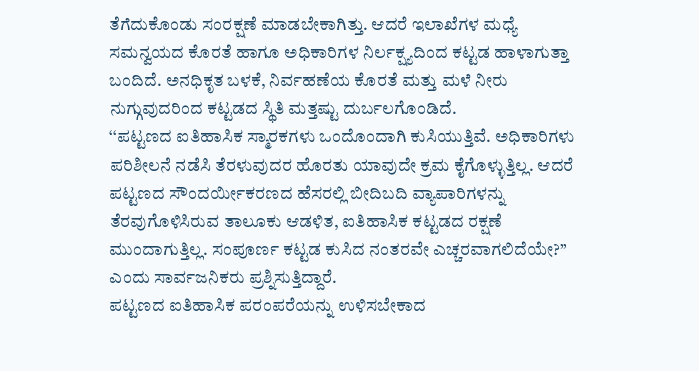ತೆಗೆದುಕೊಂಡು ಸಂರಕ್ಷಣೆ ಮಾಡಬೇಕಾಗಿತ್ತು. ಆದರೆ ಇಲಾಖೆಗಳ ಮಧ್ಯೆ ಸಮನ್ವಯದ ಕೊರತೆ ಹಾಗೂ ಅಧಿಕಾರಿಗಳ ನಿರ್ಲಕ್ಷ್ಯದಿಂದ ಕಟ್ಟಡ ಹಾಳಾಗುತ್ತಾ ಬಂದಿದೆ. ಅನಧಿಕೃತ ಬಳಕೆ, ನಿರ್ವಹಣೆಯ ಕೊರತೆ ಮತ್ತು ಮಳೆ ನೀರು ನುಗ್ಗುವುದರಿಂದ ಕಟ್ಟಡದ ಸ್ಥಿತಿ ಮತ್ತಷ್ಟು ದುರ್ಬಲಗೊಂಡಿದೆ.
‘‘ಪಟ್ಟಣದ ಐತಿಹಾಸಿಕ ಸ್ಮಾರಕಗಳು ಒಂದೊಂದಾಗಿ ಕುಸಿಯುತ್ತಿವೆ. ಅಧಿಕಾರಿಗಳು ಪರಿಶೀಲನೆ ನಡೆಸಿ ತೆರಳುವುದರ ಹೊರತು ಯಾವುದೇ ಕ್ರಮ ಕೈಗೊಳ್ಳುತ್ತಿಲ್ಲ. ಆದರೆ ಪಟ್ಟಣದ ಸೌಂದರ್ಯೀಕರಣದ ಹೆಸರಲ್ಲಿ ಬೀದಿಬದಿ ವ್ಯಾಪಾರಿಗಳನ್ನು ತೆರವುಗೊಳಿಸಿರುವ ತಾಲೂಕು ಆಡಳಿತ, ಐತಿಹಾಸಿಕ ಕಟ್ಟಡದ ರಕ್ಷಣೆ ಮುಂದಾಗುತ್ತಿಲ್ಲ. ಸಂಪೂರ್ಣ ಕಟ್ಟಡ ಕುಸಿದ ನಂತರವೇ ಎಚ್ಚರವಾಗಲಿದೆಯೇ?’’ ಎಂದು ಸಾರ್ವಜನಿಕರು ಪ್ರಶ್ನಿಸುತ್ತಿದ್ದಾರೆ.
ಪಟ್ಟಣದ ಐತಿಹಾಸಿಕ ಪರಂಪರೆಯನ್ನು ಉಳಿಸಬೇಕಾದ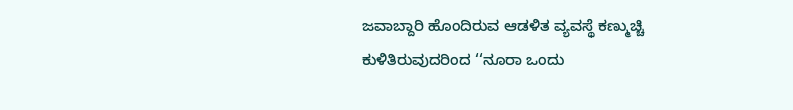ಜವಾಬ್ದಾರಿ ಹೊಂದಿರುವ ಆಡಳಿತ ವ್ಯವಸ್ಥೆ ಕಣ್ಮುಚ್ಚಿ ಕುಳಿತಿರುವುದರಿಂದ ‘‘ನೂರಾ ಒಂದು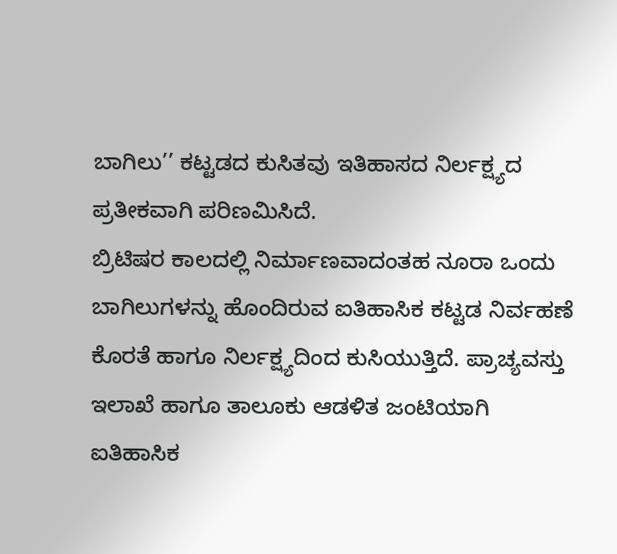ಬಾಗಿಲು’’ ಕಟ್ಟಡದ ಕುಸಿತವು ಇತಿಹಾಸದ ನಿರ್ಲಕ್ಷ್ಯದ ಪ್ರತೀಕವಾಗಿ ಪರಿಣಮಿಸಿದೆ.
ಬ್ರಿಟಿಷರ ಕಾಲದಲ್ಲಿ ನಿರ್ಮಾಣವಾದಂತಹ ನೂರಾ ಒಂದು ಬಾಗಿಲುಗಳನ್ನು ಹೊಂದಿರುವ ಐತಿಹಾಸಿಕ ಕಟ್ಟಡ ನಿರ್ವಹಣೆ ಕೊರತೆ ಹಾಗೂ ನಿರ್ಲಕ್ಷ್ಯದಿಂದ ಕುಸಿಯುತ್ತಿದೆ. ಪ್ರಾಚ್ಯವಸ್ತು ಇಲಾಖೆ ಹಾಗೂ ತಾಲೂಕು ಆಡಳಿತ ಜಂಟಿಯಾಗಿ ಐತಿಹಾಸಿಕ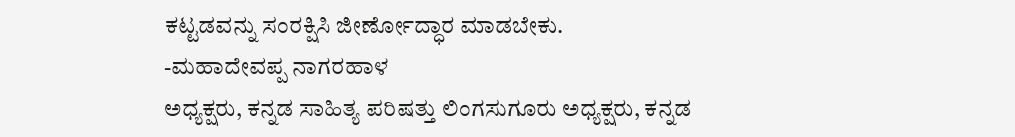ಕಟ್ಟಡವನ್ನು ಸಂರಕ್ಷಿಸಿ ಜೀರ್ಣೋದ್ಧಾರ ಮಾಡಬೇಕು.
-ಮಹಾದೇವಪ್ಪ ನಾಗರಹಾಳ
ಅಧ್ಯಕ್ಷರು, ಕನ್ನಡ ಸಾಹಿತ್ಯ ಪರಿಷತ್ತು ಲಿಂಗಸುಗೂರು ಅಧ್ಯಕ್ಷರು, ಕನ್ನಡ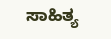ಸಾಹಿತ್ಯ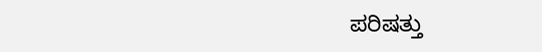ಪರಿಷತ್ತು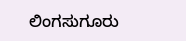ಲಿಂಗಸುಗೂರು